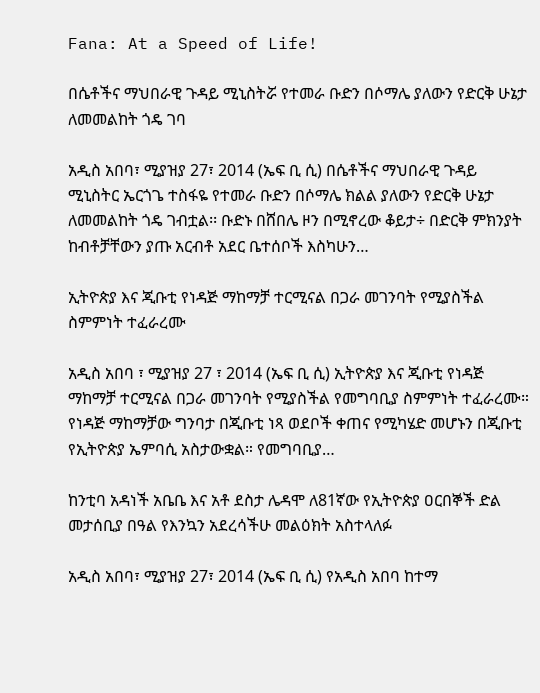Fana: At a Speed of Life!

በሴቶችና ማህበራዊ ጉዳይ ሚኒስትሯ የተመራ ቡድን በሶማሌ ያለውን የድርቅ ሁኔታ ለመመልከት ጎዴ ገባ

አዲስ አበባ፣ ሚያዝያ 27፣ 2014 (ኤፍ ቢ ሲ) በሴቶችና ማህበራዊ ጉዳይ ሚኒስትር ኤርጎጌ ተስፋዬ የተመራ ቡድን በሶማሌ ክልል ያለውን የድርቅ ሁኔታ ለመመልከት ጎዴ ገብቷል፡፡ ቡድኑ በሸበሌ ዞን በሚኖረው ቆይታ÷ በድርቅ ምክንያት ከብቶቻቸውን ያጡ አርብቶ አደር ቤተሰቦች እስካሁን…

ኢትዮጵያ እና ጂቡቲ የነዳጅ ማከማቻ ተርሚናል በጋራ መገንባት የሚያስችል ስምምነት ተፈራረሙ

አዲስ አበባ ፣ ሚያዝያ 27 ፣ 2014 (ኤፍ ቢ ሲ) ኢትዮጵያ እና ጂቡቲ የነዳጅ ማከማቻ ተርሚናል በጋራ መገንባት የሚያስችል የመግባቢያ ስምምነት ተፈራረሙ። የነዳጅ ማከማቻው ግንባታ በጂቡቲ ነጻ ወደቦች ቀጠና የሚካሄድ መሆኑን በጂቡቲ የኢትዮጵያ ኤምባሲ አስታውቋል። የመግባቢያ…

ከንቲባ አዳነች አቤቤ እና አቶ ደስታ ሌዳሞ ለ81ኛው የኢትዮጵያ ዐርበኞች ድል መታሰቢያ በዓል የእንኳን አደረሳችሁ መልዕክት አስተላለፉ

አዲስ አበባ፣ ሚያዝያ 27፣ 2014 (ኤፍ ቢ ሲ) የአዲስ አበባ ከተማ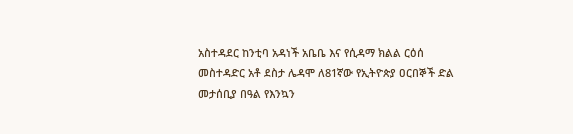አስተዳደር ከንቲባ አዳነች አቤቤ እና የሲዳማ ክልል ርዕሰ መስተዳድር አቶ ደስታ ሌዳሞ ለ81ኛው የኢትዮጵያ ዐርበኞች ድል መታሰቢያ በዓል የእንኳን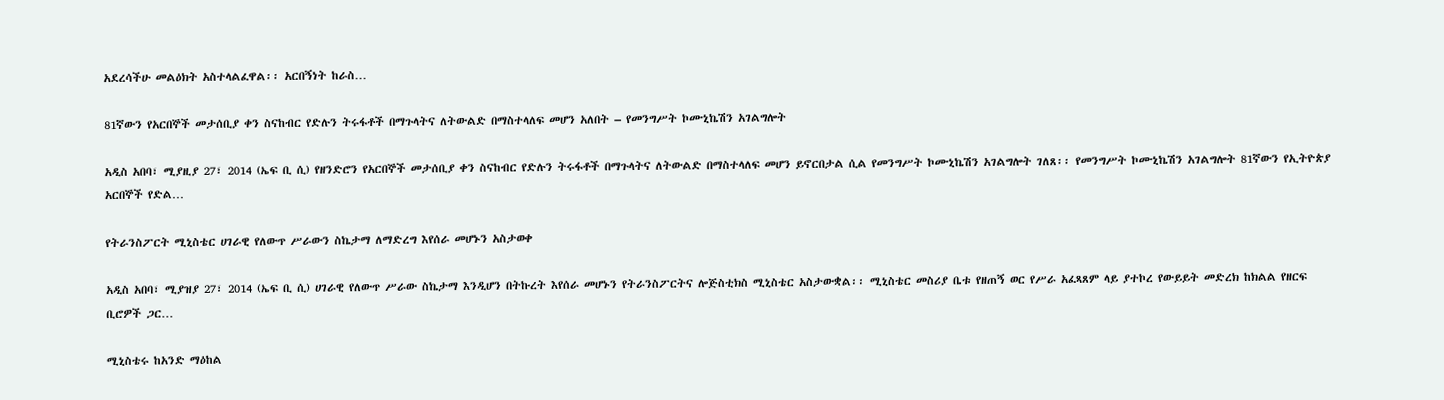አደረሳችሁ መልዕክት አስተላልፈዋል፡፡ አርበኝነት ከራስ…

81ኛውን የአርበኞች መታሰቢያ ቀን ስናከብር የድሉን ትሩፋቶች በማጉላትና ለትውልድ በማስተላለፍ መሆን አለበት – የመንግሥት ኮሙኒኬሽን አገልግሎት

አዲስ አበባ፣ ሚያዚያ 27፣ 2014 (ኤፍ ቢ ሲ) የዘንድሮን የአርበኞች መታሰቢያ ቀን ስናከብር የድሉን ትሩፋቶች በማጉላትና ለትውልድ በማስተላለፍ መሆን ይኖርበታል ሲል የመንግሥት ኮሙኒኬሽን አገልግሎት ገለጸ፡፡ የመንግሥት ኮሙኒኬሽን አገልግሎት 81ኛውን የኢትዮጵያ አርበኞች የድል…

የትራንስፖርት ሚኒስቴር ሀገራዊ የለውጥ ሥራውን ስኬታማ ለማድረግ እየሰራ መሆኑን አስታወቀ

አዲስ አበባ፣ ሚያዝያ 27፣ 2014 (ኤፍ ቢ ሲ) ሀገራዊ የለውጥ ሥራው ስኬታማ እንዲሆን በትኩረት እየሰራ መሆኑን የትራንስፖርትና ሎጅስቲክስ ሚኒስቴር አስታውቋል፡፡ ሚኒስቴር መስሪያ ቤቱ የዘጠኝ ወር የሥራ አፈጻጸም ላይ ያተኮረ የውይይት መድረክ ከክልል የዘርፍ ቢሮዎች ጋር…

ሚኒስቴሩ ከአንድ ማዕከል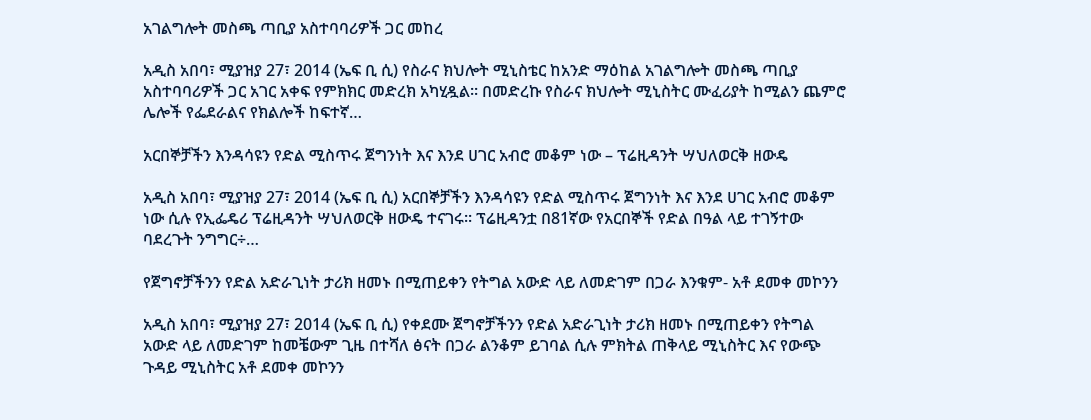አገልግሎት መስጫ ጣቢያ አስተባባሪዎች ጋር መከረ

አዲስ አበባ፣ ሚያዝያ 27፣ 2014 (ኤፍ ቢ ሲ) የስራና ክህሎት ሚኒስቴር ከአንድ ማዕከል አገልግሎት መስጫ ጣቢያ አስተባባሪዎች ጋር አገር አቀፍ የምክክር መድረክ አካሂዷል፡፡ በመድረኩ የስራና ክህሎት ሚኒስትር ሙፈሪያት ከሚልን ጨምሮ ሌሎች የፌደራልና የክልሎች ከፍተኛ…

አርበኞቻችን እንዳሳዩን የድል ሚስጥሩ ጀግንነት እና እንደ ሀገር አብሮ መቆም ነው – ፕሬዚዳንት ሣህለወርቅ ዘውዴ

አዲስ አበባ፣ ሚያዝያ 27፣ 2014 (ኤፍ ቢ ሲ) አርበኞቻችን እንዳሳዩን የድል ሚስጥሩ ጀግንነት እና እንደ ሀገር አብሮ መቆም ነው ሲሉ የኢፌዴሪ ፕሬዚዳንት ሣህለወርቅ ዘውዴ ተናገሩ፡፡ ፕሬዚዳንቷ በ81ኛው የአርበኞች የድል በዓል ላይ ተገኝተው ባደረጉት ንግግር÷…

የጀግኖቻችንን የድል አድራጊነት ታሪክ ዘመኑ በሚጠይቀን የትግል አውድ ላይ ለመድገም በጋራ እንቁም- አቶ ደመቀ መኮንን

አዲስ አበባ፣ ሚያዝያ 27፣ 2014 (ኤፍ ቢ ሲ) የቀደሙ ጀግኖቻችንን የድል አድራጊነት ታሪክ ዘመኑ በሚጠይቀን የትግል አውድ ላይ ለመድገም ከመቼውም ጊዜ በተሻለ ፅናት በጋራ ልንቆም ይገባል ሲሉ ምክትል ጠቅላይ ሚኒስትር እና የውጭ ጉዳይ ሚኒስትር አቶ ደመቀ መኮንን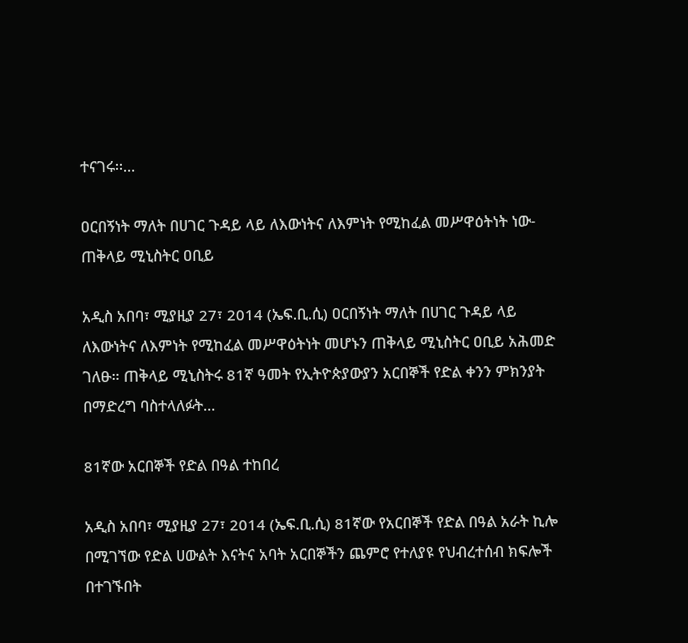ተናገሩ፡፡…

ዐርበኝነት ማለት በሀገር ጉዳይ ላይ ለእውነትና ለእምነት የሚከፈል መሥዋዕትነት ነው- ጠቅላይ ሚኒስትር ዐቢይ

አዲስ አበባ፣ ሚያዚያ 27፣ 2014 (ኤፍ.ቢ.ሲ) ዐርበኝነት ማለት በሀገር ጉዳይ ላይ ለእውነትና ለእምነት የሚከፈል መሥዋዕትነት መሆኑን ጠቅላይ ሚኒስትር ዐቢይ አሕመድ ገለፁ። ጠቅላይ ሚኒስትሩ 81ኛ ዓመት የኢትዮጵያውያን አርበኞች የድል ቀንን ምክንያት በማድረግ ባስተላለፉት…

81ኛው አርበኞች የድል በዓል ተከበረ

አዲስ አበባ፣ ሚያዚያ 27፣ 2014 (ኤፍ.ቢ.ሲ) 81ኛው የአርበኞች የድል በዓል አራት ኪሎ በሚገኘው የድል ሀውልት እናትና አባት አርበኞችን ጨምሮ የተለያዩ የህብረተሰብ ክፍሎች በተገኙበት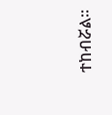ተከብሯል፡፡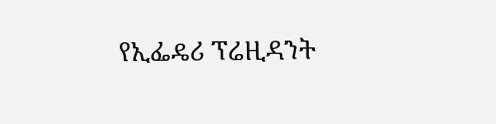የኢፌዴሪ ፕሬዚዳንት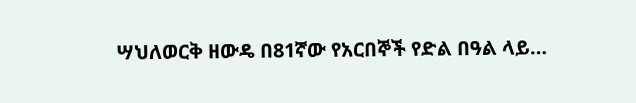ሣህለወርቅ ዘውዴ በ81ኛው የአርበኞች የድል በዓል ላይ…